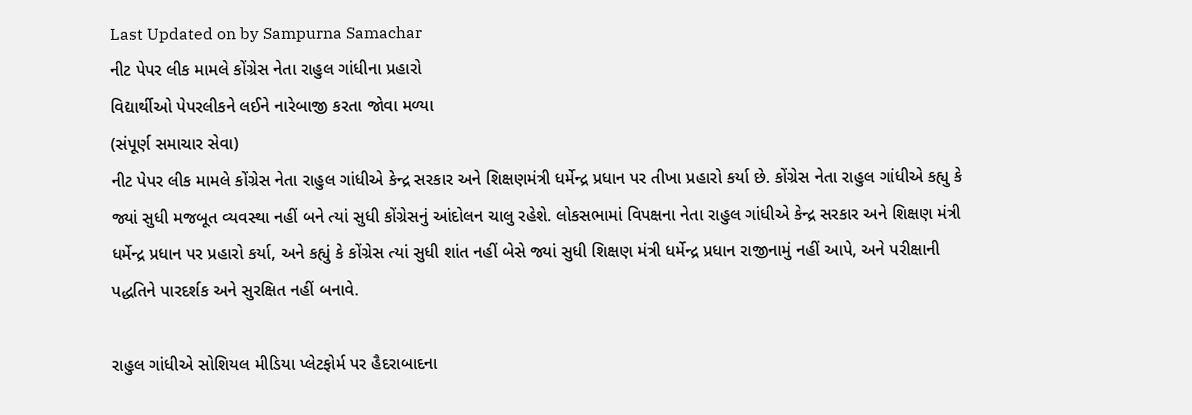Last Updated on by Sampurna Samachar
નીટ પેપર લીક મામલે કોંગ્રેસ નેતા રાહુલ ગાંધીના પ્રહારો
વિદ્યાર્થીઓ પેપરલીકને લઈને નારેબાજી કરતા જોવા મળ્યા
(સંપૂર્ણ સમાચાર સેવા)
નીટ પેપર લીક મામલે કોંગ્રેસ નેતા રાહુલ ગાંધીએ કેન્દ્ર સરકાર અને શિક્ષણમંત્રી ધર્મેન્દ્ર પ્રધાન પર તીખા પ્રહારો કર્યા છે. કોંગ્રેસ નેતા રાહુલ ગાંધીએ કહ્યુ કે જ્યાં સુધી મજબૂત વ્યવસ્થા નહીં બને ત્યાં સુધી કોંગ્રેસનું આંદોલન ચાલુ રહેશે. લોકસભામાં વિપક્ષના નેતા રાહુલ ગાંધીએ કેન્દ્ર સરકાર અને શિક્ષણ મંત્રી ધર્મેન્દ્ર પ્રધાન પર પ્રહારો કર્યા, અને કહ્યું કે કોંગ્રેસ ત્યાં સુધી શાંત નહીં બેસે જ્યાં સુધી શિક્ષણ મંત્રી ધર્મેન્દ્ર પ્રધાન રાજીનામું નહીં આપે, અને પરીક્ષાની પદ્ધતિને પારદર્શક અને સુરક્ષિત નહીં બનાવે.

રાહુલ ગાંધીએ સોશિયલ મીડિયા પ્લેટફોર્મ પર હૈદરાબાદના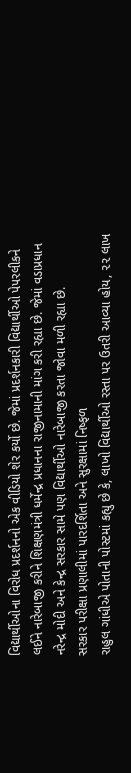વિદ્યાર્થીઓના વિરોધ પ્રદર્શનનો એક વીડિયો શેર કર્યો છે. જેમાં પ્રદર્શનકારી વિદ્યાર્થીઓ પેપરલીકને લઈને નારેબાજી કરીને શિક્ષણમંત્રી ધર્મેન્દ્ર પ્રધાનના રાજીનામાની માંગ કરી રહ્યા છે. જેમાં વડાપ્રધાન નરેન્દ્ર મોદી અને કેન્દ્ર સરકાર સામે પણ વિદ્યાર્થીઓ નારેબાજી કરતા જોવા મળી રહ્યા છે.
સરકાર પરીક્ષા પ્રણાલીમાં પારદર્શિતા અને સુરક્ષામાં નિષ્ફળ
રાહુલ ગાંધીએ પોતાની પોસ્ટમાં કહ્યુ છે કે, લાખો વિદ્યાર્થીઓ રસ્તા પર ઉતરી આવ્યા હોય, ૨૨ લાખ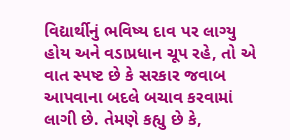વિદ્યાર્થીનું ભવિષ્ય દાવ પર લાગ્યુ હોય અને વડાપ્રધાન ચૂપ રહે, તો એ વાત સ્પષ્ટ છે કે સરકાર જવાબ આપવાના બદલે બચાવ કરવામાં લાગી છે. તેમણે કહ્યુ છે કે,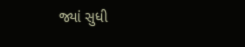જ્યાં સુધી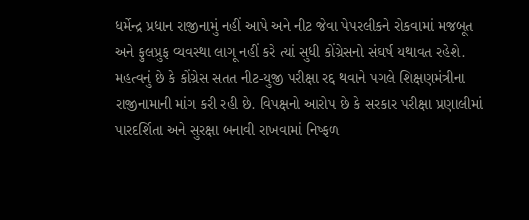ધર્મેન્દ્ર પ્રધાન રાજીનામું નહીં આપે અને નીટ જેવા પેપરલીકને રોકવામાં મજબૂત અને ફુલપ્રુફ વ્યવસ્થા લાગૂ નહીં કરે ત્યાં સુધી કોંગ્રેસનો સંઘર્ષ યથાવત રહેશે.
મહત્વનું છે કે કોંગ્રેસ સતત નીટ-યુજી પરીક્ષા રદ્દ થવાને પગલે શિક્ષણમંત્રીના રાજીનામાની માંગ કરી રહી છે. વિપક્ષનો આરોપ છે કે સરકાર પરીક્ષા પ્રણાલીમાં પારદર્શિતા અને સુરક્ષા બનાવી રાખવામાં નિષ્ફળ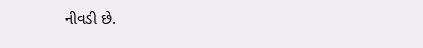નીવડી છે.